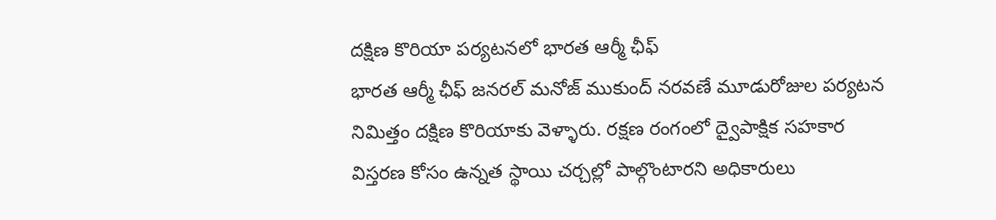దక్షిణ కొరియా పర్యటనలో భారత ఆర్మీ ఛీఫ్
భారత ఆర్మీ ఛీఫ్ జనరల్ మనోజ్ ముకుంద్ నరవణే మూడురోజుల పర్యటన నిమిత్తం దక్షిణ కొరియాకు వెళ్ళారు. రక్షణ రంగంలో ద్వైపాక్షిక సహకార విస్తరణ కోసం ఉన్నత స్థాయి చర్చల్లో పాల్గొంటారని అధికారులు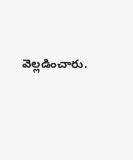వెల్లడించారు.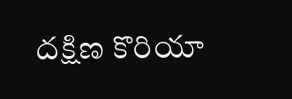దక్షిణ కొరియా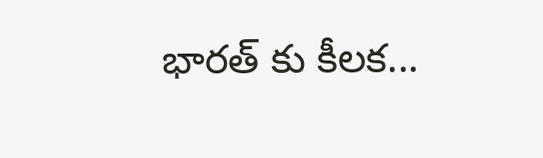భారత్ కు కీలక...